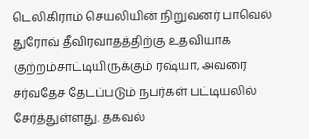டெலிகிராம் செயலியின் நிறுவனர் பாவெல் துரோவ் தீவிரவாதத்திற்கு உதவியாக குற்றம்சாட்டியிருக்கும் ரஷ்யா, அவரை சர்வதேச தேடப்படும் நபர்கள் பட்டியலில் சேர்த்துள்ளது. தகவல்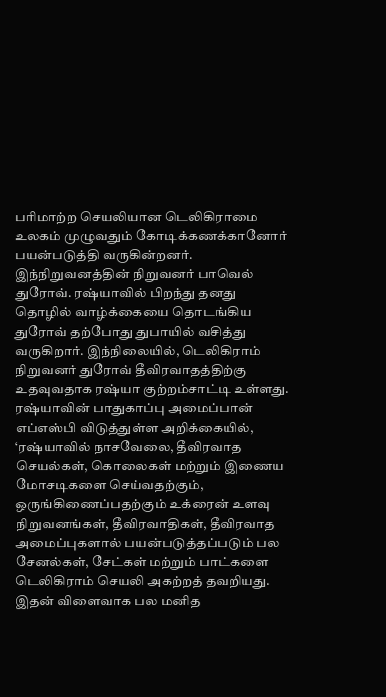பரிமாற்ற செயலியான டெலிகிராமை உலகம் முழுவதும் கோடிக்கணக்கானோர் பயன்படுத்தி வருகின்றனர். இந்நிறுவனத்தின் நிறுவனர் பாவெல் துரோவ். ரஷ்யாவில் பிறந்து தனது தொழில் வாழ்க்கையை தொடங்கிய துரோவ் தற்போது துபாயில் வசித்து வருகிறார். இந்நிலையில், டெலிகிராம் நிறுவனர் துரோவ் தீவிரவாதத்திற்கு உதவுவதாக ரஷ்யா குற்றம்சாட்டி உள்ளது.
ரஷ்யாவின் பாதுகாப்பு அமைப்பான் எப்எஸ்பி விடுத்துள்ள அறிக்கையில், ‘ரஷ்யாவில் நாசவேலை, தீவிரவாத செயல்கள், கொலைகள் மற்றும் இணைய மோசடிகளை செய்வதற்கும், ஒருங்கிணைப்பதற்கும் உக்ரைன் உளவு நிறுவனங்கள், தீவிரவாதிகள், தீவிரவாத அமைப்புகளால் பயன்படுத்தப்படும் பல சேனல்கள், சேட்கள் மற்றும் பாட்களை டெலிகிராம் செயலி அகற்றத் தவறியது.
இதன் விளைவாக பல மனித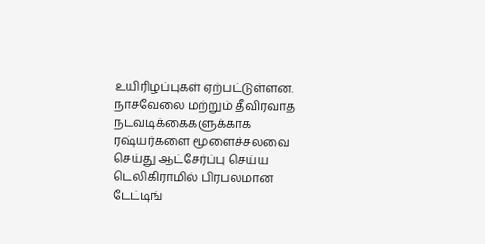உயிரிழப்புகள் ஏற்பட்டுள்ளன. நாசவேலை மற்றும் தீவிரவாத நடவடிக்கைகளுக்காக ரஷ்யர்களை மூளைச்சலவை செய்து ஆட்சேர்ப்பு செய்ய டெலிகிராமில் பிரபலமான டேட்டிங்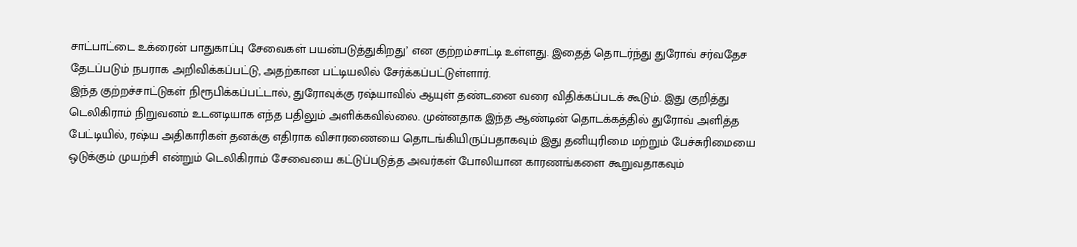சாட்பாட்டை உக்ரைன் பாதுகாப்பு சேவைகள் பயன்படுத்துகிறது’ என குற்றம்சாட்டி உள்ளது. இதைத் தொடர்ந்து துரோவ் சர்வதேச தேடப்படும் நபராக அறிவிக்கப்பட்டு, அதற்கான பட்டியலில் சேர்க்கப்பட்டுள்ளார்.
இந்த குற்றச்சாட்டுகள் நிரூபிக்கப்பட்டால், துரோவுக்கு ரஷ்யாவில் ஆயுள் தண்டனை வரை விதிக்கப்படக் கூடும். இது குறித்து டெலிகிராம் நிறுவனம் உடனடியாக எந்த பதிலும் அளிக்கவில்லை. முன்னதாக இந்த ஆண்டின் தொடக்கத்தில் துரோவ் அளித்த பேட்டியில், ரஷ்ய அதிகாரிகள் தனக்கு எதிராக விசாரணையை தொடங்கியிருப்பதாகவும் இது தனியுரிமை மற்றும் பேச்சுரிமையை ஒடுக்கும் முயற்சி என்றும் டெலிகிராம் சேவையை கட்டுப்படுத்த அவர்கள் போலியான காரணங்களை கூறுவதாகவும்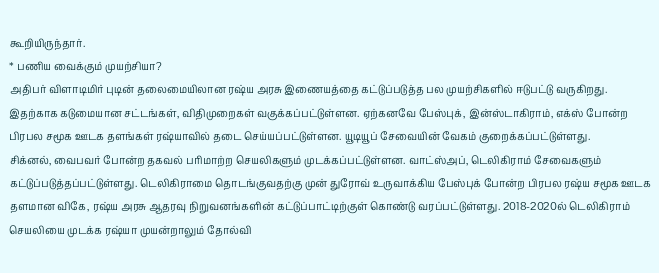கூறியிருந்தார்.
* பணிய வைக்கும் முயற்சியா?
அதிபர் விளாடிமிர் புடின் தலைமையிலான ரஷ்ய அரசு இணையத்தை கட்டுப்படுத்த பல முயற்சிகளில் ஈடுபட்டு வருகிறது. இதற்காக கடுமையான சட்டங்கள், விதிமுறைகள் வகுக்கப்பட்டுள்ளன. ஏற்கனவே பேஸ்புக், இன்ஸ்டாகிராம், எக்ஸ் போன்ற பிரபல சமூக ஊடக தளங்கள் ரஷ்யாவில் தடை செய்யப்பட்டுள்ளன. யூடியூப் சேவையின் வேகம் குறைக்கப்பட்டுள்ளது.
சிக்னல், வைபவர் போன்ற தகவல் பரிமாற்ற செயலிகளும் முடக்கப்பட்டுள்ளன. வாட்ஸ்அப், டெலிகிராம் சேவைகளும் கட்டுப்படுத்தப்பட்டுள்ளது. டெலிகிராமை தொடங்குவதற்கு முன் துரோவ் உருவாக்கிய பேஸ்புக் போன்ற பிரபல ரஷ்ய சமூக ஊடக தளமான விகே, ரஷ்ய அரசு ஆதரவு நிறுவனங்களின் கட்டுப்பாட்டிற்குள் கொண்டு வரப்பட்டுள்ளது. 2018-2020ல் டெலிகிராம் செயலியை முடக்க ரஷ்யா முயன்றாலும் தோல்வி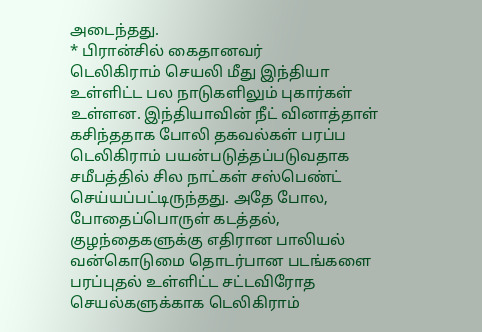அடைந்தது.
* பிரான்சில் கைதானவர்
டெலிகிராம் செயலி மீது இந்தியா உள்ளிட்ட பல நாடுகளிலும் புகார்கள் உள்ளன. இந்தியாவின் நீட் வினாத்தாள் கசிந்ததாக போலி தகவல்கள் பரப்ப டெலிகிராம் பயன்படுத்தப்படுவதாக சமீபத்தில் சில நாட்கள் சஸ்பெண்ட் செய்யப்பட்டிருந்தது. அதே போல, போதைப்பொருள் கடத்தல், குழந்தைகளுக்கு எதிரான பாலியல் வன்கொடுமை தொடர்பான படங்களை பரப்புதல் உள்ளிட்ட சட்டவிரோத செயல்களுக்காக டெலிகிராம்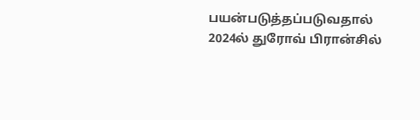பயன்படுத்தப்படுவதால் 2024ல் துரோவ் பிரான்சில்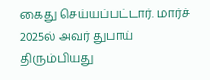கைது செய்யப்பட்டார். மார்ச் 2025ல் அவர் துபாய் திரும்பியது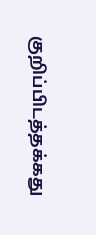குறிப்பிடத்தக்கது